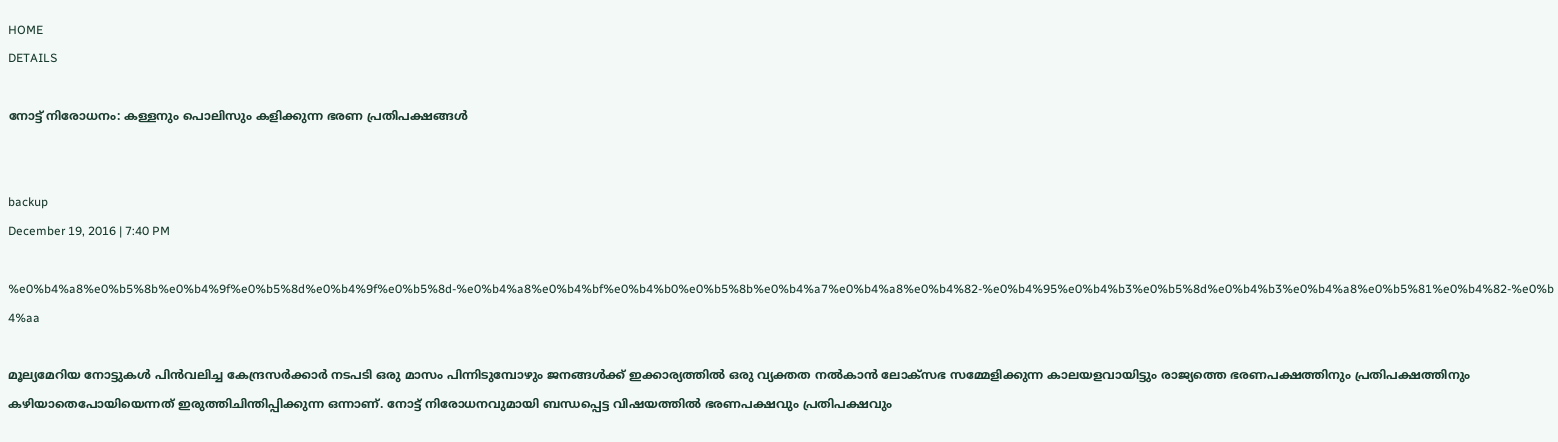HOME
DETAILS

നോട്ട് നിരോധനം: കള്ളനും പൊലിസും കളിക്കുന്ന ഭരണ പ്രതിപക്ഷങ്ങള്‍


backup
December 19, 2016 | 7:40 PM

%e0%b4%a8%e0%b5%8b%e0%b4%9f%e0%b5%8d%e0%b4%9f%e0%b5%8d-%e0%b4%a8%e0%b4%bf%e0%b4%b0%e0%b5%8b%e0%b4%a7%e0%b4%a8%e0%b4%82-%e0%b4%95%e0%b4%b3%e0%b5%8d%e0%b4%b3%e0%b4%a8%e0%b5%81%e0%b4%82-%e0%b4%aa

മൂല്യമേറിയ നോട്ടുകള്‍ പിന്‍വലിച്ച കേന്ദ്രസര്‍ക്കാര്‍ നടപടി ഒരു മാസം പിന്നിടുമ്പോഴും ജനങ്ങള്‍ക്ക് ഇക്കാര്യത്തില്‍ ഒരു വ്യക്തത നല്‍കാന്‍ ലോക്‌സഭ സമ്മേളിക്കുന്ന കാലയളവായിട്ടും രാജ്യത്തെ ഭരണപക്ഷത്തിനും പ്രതിപക്ഷത്തിനും കഴിയാതെപോയിയെന്നത് ഇരുത്തിചിന്തിപ്പിക്കുന്ന ഒന്നാണ്. നോട്ട് നിരോധനവുമായി ബന്ധപ്പെട്ട വിഷയത്തില്‍ ഭരണപക്ഷവും പ്രതിപക്ഷവും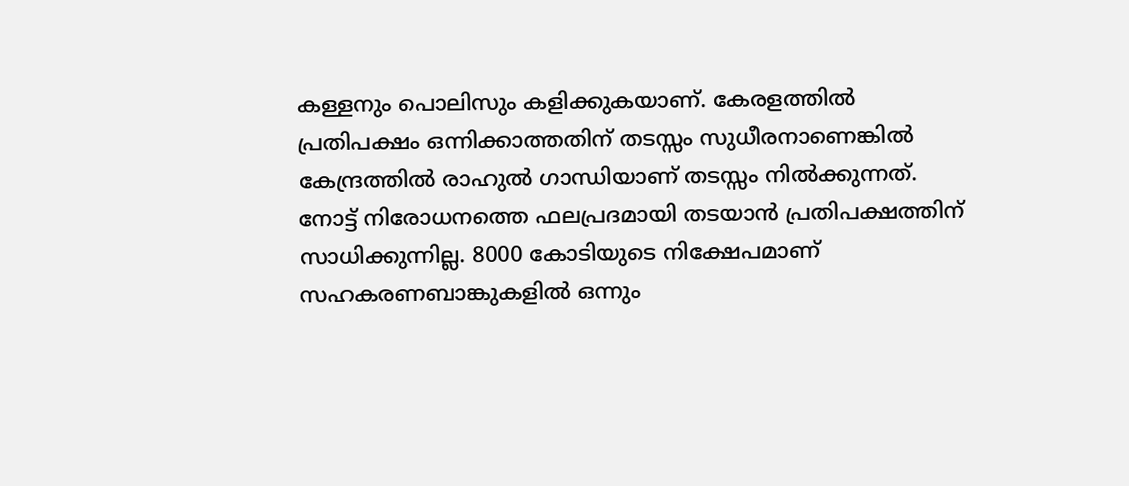കള്ളനും പൊലിസും കളിക്കുകയാണ്. കേരളത്തില്‍ പ്രതിപക്ഷം ഒന്നിക്കാത്തതിന് തടസ്സം സുധീരനാണെങ്കില്‍ കേന്ദ്രത്തില്‍ രാഹുല്‍ ഗാന്ധിയാണ് തടസ്സം നില്‍ക്കുന്നത്. നോട്ട് നിരോധനത്തെ ഫലപ്രദമായി തടയാന്‍ പ്രതിപക്ഷത്തിന് സാധിക്കുന്നില്ല. 8000 കോടിയുടെ നിക്ഷേപമാണ് സഹകരണബാങ്കുകളില്‍ ഒന്നും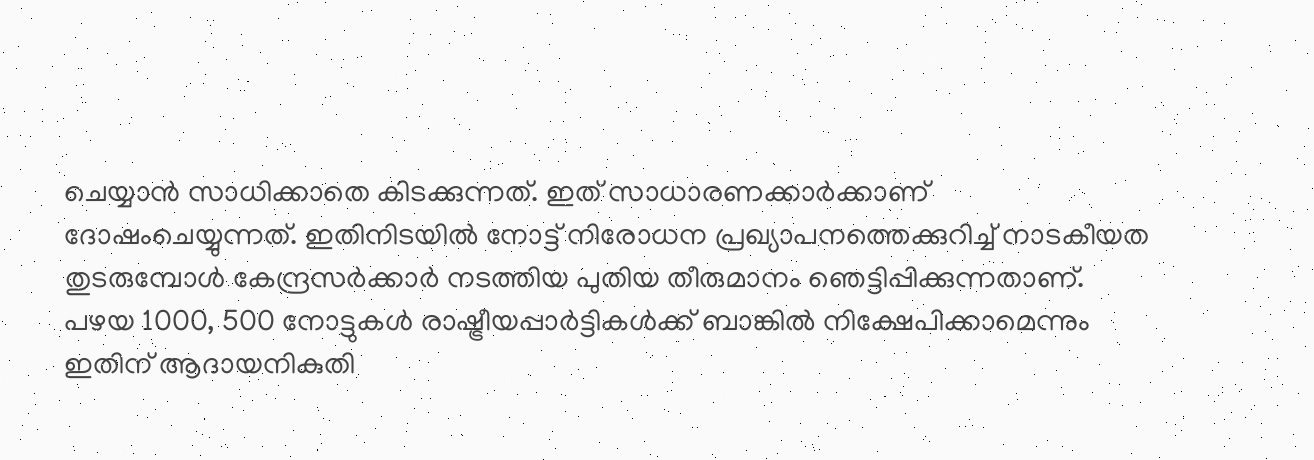ചെയ്യാന്‍ സാധിക്കാതെ കിടക്കുന്നത്. ഇത് സാധാരണക്കാര്‍ക്കാണ് ദോഷംചെയ്യുന്നത്. ഇതിനിടയില്‍ നോട്ട് നിരോധന പ്രഖ്യാപനത്തെക്കുറിച്ച് നാടകീയത തുടരുമ്പോള്‍ കേന്ദ്രസര്‍ക്കാര്‍ നടത്തിയ പുതിയ തീരുമാനം ഞെട്ടിപ്പിക്കുന്നതാണ്. പഴയ 1000, 500 നോട്ടുകള്‍ രാഷ്ട്രീയപ്പാര്‍ട്ടികള്‍ക്ക് ബാങ്കില്‍ നിക്ഷേപിക്കാമെന്നും ഇതിന് ആദായനികുതി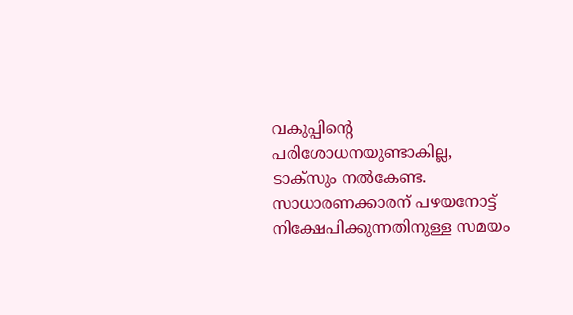വകുപ്പിന്റെ പരിശോധനയുണ്ടാകില്ല, ടാക്‌സും നല്‍കേണ്ട. സാധാരണക്കാരന് പഴയനോട്ട് നിക്ഷേപിക്കുന്നതിനുള്ള സമയം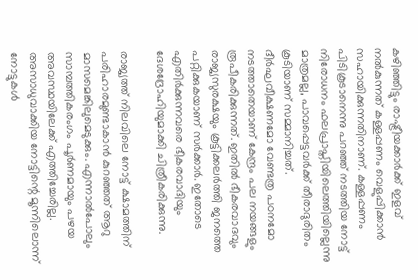കഴിഞ്ഞിട്ടും രാഷ്ട്രീയക്കാര്‍ക്ക് ഇളവ് നല്‍കുന്നത് കള്ളപ്പണം വെളുപ്പിക്കാന്‍ സഹായിക്കുന്നതിനാണ്. കള്ളപ്പണം പിടികൂടാനെന്നു പറഞ്ഞ് നടത്തിയ നോട്ട് നിരോധനം ഫലപ്രാപ്തിയിലെത്തിയില്ലെന്നു മാത്രമല്ല, പാവപ്പെട്ടവര്‍ക്ക് തീരാദുരിതം കൂടിയാണ് സമ്മാനിച്ചത്. ദീര്‍ഘവീക്ഷണമോ വേണ്ടത്ര പഠനമോ നടത്താതെയാണ് കേന്ദ്രം പല നയങ്ങളും രൂപീകരിക്കുന്നത്. ഇതില്‍ ഭീകരവാദവും രാജ്യസുരക്ഷയും കൂട്ടിക്കലര്‍ത്തി ജനത്തെ പറ്റിക്കുകയാണ് സര്‍ക്കാര്‍. ഇതോടെ എതിര്‍ക്കുന്നവരെ ഭീകരവാദിയും ദേശദ്രോഹിയുമാക്കി ചിത്രീകരിക്കുന്നു.

രാജ്യത്ത് നിലവിലെ നോട്ട് ക്ഷാമത്തിന് പരിഹാരമുണ്ടാകാന്‍ കുറഞ്ഞത് ആറു മാസമെങ്കിലുമെടുക്കും. എന്നാല്‍പോലും സാമ്പത്തികരംഗം പൂര്‍ണമായും പഴയ അവസ്ഥയിലേക്ക് എത്തിച്ചേരില്ല. അസാധുവാക്കിയ നോട്ടിന്റെ മൂന്നിലൊന്ന് നോട്ടുകള്‍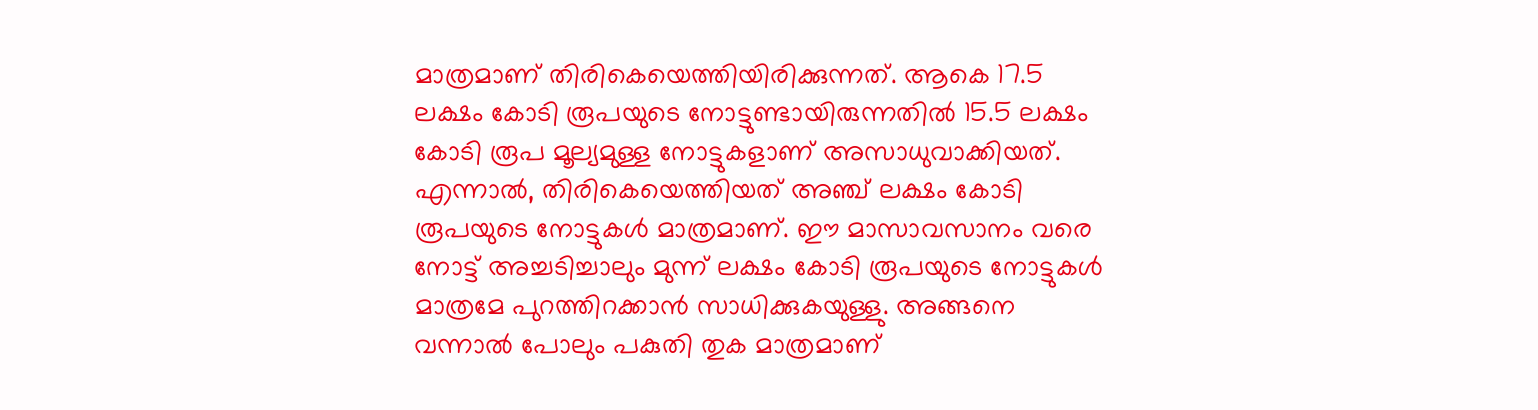മാത്രമാണ് തിരികെയെത്തിയിരിക്കുന്നത്. ആകെ 17.5 ലക്ഷം കോടി രൂപയുടെ നോട്ടുണ്ടായിരുന്നതില്‍ 15.5 ലക്ഷം കോടി രൂപ മൂല്യമുള്ള നോട്ടുകളാണ് അസാധുവാക്കിയത്. എന്നാല്‍, തിരികെയെത്തിയത് അഞ്ച് ലക്ഷം കോടി രൂപയുടെ നോട്ടുകള്‍ മാത്രമാണ്. ഈ മാസാവസാനം വരെ നോട്ട് അച്ചടിച്ചാലും മുന്ന് ലക്ഷം കോടി രൂപയുടെ നോട്ടുകള്‍ മാത്രമേ പുറത്തിറക്കാന്‍ സാധിക്കുകയുള്ളു. അങ്ങനെ വന്നാല്‍ പോലും പകുതി തുക മാത്രമാണ്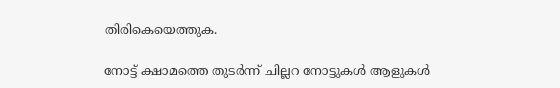തിരികെയെത്തുക.

നോട്ട് ക്ഷാമത്തെ തുടര്‍ന്ന് ചില്ലറ നോട്ടുകള്‍ ആളുകള്‍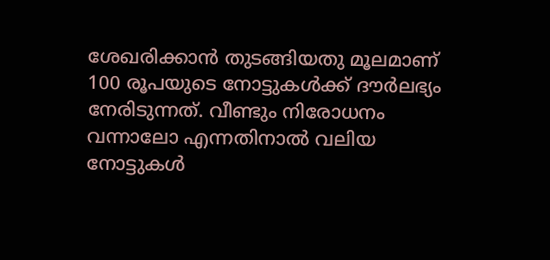ശേഖരിക്കാന്‍ തുടങ്ങിയതു മൂലമാണ് 100 രൂപയുടെ നോട്ടുകള്‍ക്ക് ദൗര്‍ലഭ്യം നേരിടുന്നത്. വീണ്ടും നിരോധനം വന്നാലോ എന്നതിനാല്‍ വലിയ നോട്ടുകള്‍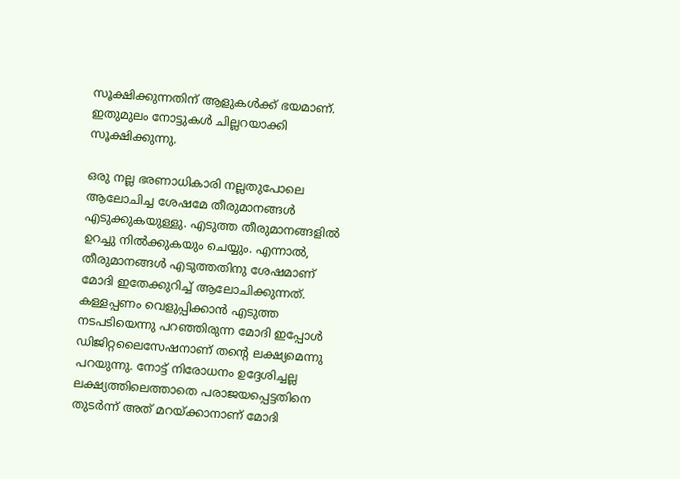സൂക്ഷിക്കുന്നതിന് ആളുകള്‍ക്ക് ഭയമാണ്. ഇതുമുലം നോട്ടുകള്‍ ചില്ലറയാക്കി സൂക്ഷിക്കുന്നു.

ഒരു നല്ല ഭരണാധികാരി നല്ലതുപോലെ ആലോചിച്ച ശേഷമേ തീരുമാനങ്ങള്‍ എടുക്കുകയുള്ളു. എടുത്ത തീരുമാനങ്ങളില്‍ ഉറച്ചു നില്‍ക്കുകയും ചെയ്യും. എന്നാല്‍, തീരുമാനങ്ങള്‍ എടുത്തതിനു ശേഷമാണ് മോദി ഇതേക്കുറിച്ച് ആലോചിക്കുന്നത്. കള്ളപ്പണം വെളുപ്പിക്കാന്‍ എടുത്ത നടപടിയെന്നു പറഞ്ഞിരുന്ന മോദി ഇപ്പോള്‍ ഡിജിറ്റലൈസേഷനാണ് തന്റെ ലക്ഷ്യമെന്നു പറയുന്നു. നോട്ട് നിരോധനം ഉദ്ദേശിച്ചല്ല ലക്ഷ്യത്തിലെത്താതെ പരാജയപ്പെട്ടതിനെ തുടര്‍ന്ന് അത് മറയ്ക്കാനാണ് മോദി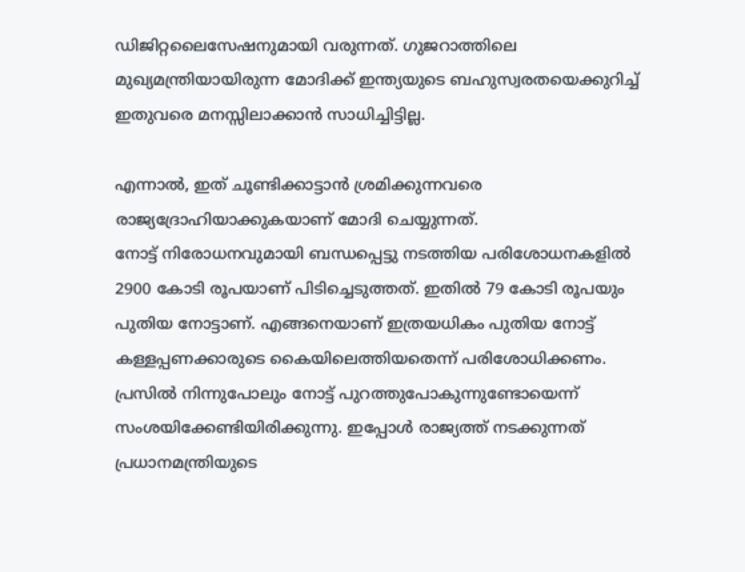ഡിജിറ്റലൈസേഷനുമായി വരുന്നത്. ഗുജറാത്തിലെ മുഖ്യമന്ത്രിയായിരുന്ന മോദിക്ക് ഇന്ത്യയുടെ ബഹുസ്വരതയെക്കുറിച്ച് ഇതുവരെ മനസ്സിലാക്കാന്‍ സാധിച്ചിട്ടില്ല.

എന്നാല്‍, ഇത് ചൂണ്ടിക്കാട്ടാന്‍ ശ്രമിക്കുന്നവരെ രാജ്യദ്രോഹിയാക്കുകയാണ് മോദി ചെയ്യുന്നത്.
നോട്ട് നിരോധനവുമായി ബന്ധപ്പെട്ടു നടത്തിയ പരിശോധനകളില്‍ 2900 കോടി രൂപയാണ് പിടിച്ചെടുത്തത്. ഇതില്‍ 79 കോടി രൂപയും പുതിയ നോട്ടാണ്. എങ്ങനെയാണ് ഇത്രയധികം പുതിയ നോട്ട് കള്ളപ്പണക്കാരുടെ കൈയിലെത്തിയതെന്ന് പരിശോധിക്കണം. പ്രസില്‍ നിന്നുപോലും നോട്ട് പുറത്തുപോകുന്നുണ്ടോയെന്ന് സംശയിക്കേണ്ടിയിരിക്കുന്നു. ഇപ്പോള്‍ രാജ്യത്ത് നടക്കുന്നത് പ്രധാനമന്ത്രിയുടെ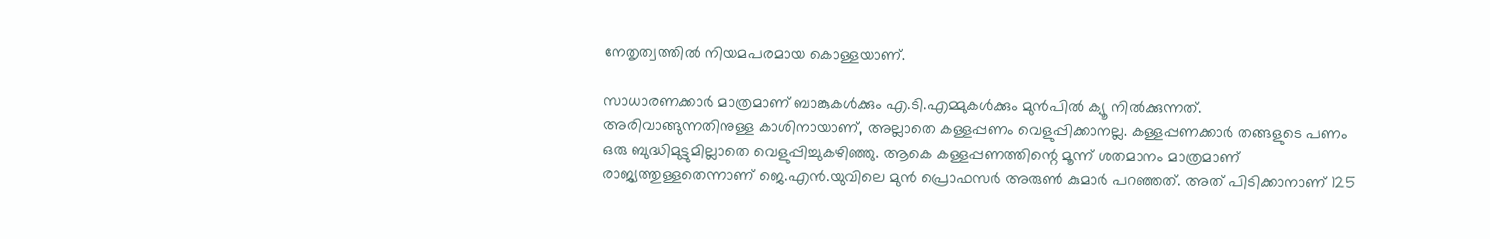നേതൃത്വത്തില്‍ നിയമപരമായ കൊള്ളയാണ്.

സാധാരണക്കാര്‍ മാത്രമാണ് ബാങ്കുകള്‍ക്കും എ.ടി.എമ്മുകള്‍ക്കും മുന്‍പില്‍ ക്യൂ നില്‍ക്കുന്നത്. അരിവാങ്ങുന്നതിനുള്ള കാശിനായാണ്, അല്ലാതെ കള്ളപ്പണം വെളുപ്പിക്കാനല്ല. കള്ളപ്പണക്കാര്‍ തങ്ങളുടെ പണം ഒരു ബുദ്ധിമുട്ടുമില്ലാതെ വെളുപ്പിച്ചുകഴിഞ്ഞു. ആകെ കള്ളപ്പണത്തിന്റെ മൂന്ന് ശതമാനം മാത്രമാണ് രാജ്യത്തുള്ളതെന്നാണ് ജെ.എന്‍.യുവിലെ മുന്‍ പ്രൊഫസര്‍ അരുണ്‍ കുമാര്‍ പറഞ്ഞത്. അത് പിടിക്കാനാണ് 125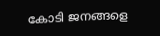കോടി ജനങ്ങളെ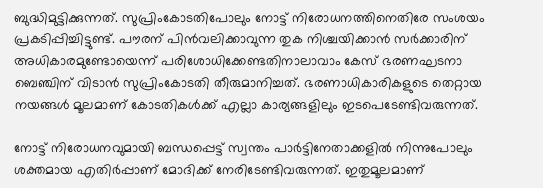ബുദ്ധിമുട്ടിക്കുന്നത്. സുപ്രിംകോടതിപോലും നോട്ട് നിരോധനത്തിനെതിരേ സംശയം പ്രകടിപ്പിച്ചിട്ടുണ്ട്. പൗരന് പിന്‍വലിക്കാവുന്ന തുക നിശ്ചയിക്കാന്‍ സര്‍ക്കാരിന് അധികാരമുണ്ടോയെന്ന് പരിശോധിക്കേണ്ടതിനാലാവാം കേസ് ഭരണഘടനാ ബെഞ്ചിന് വിടാന്‍ സുപ്രിംകോടതി തീരുമാനിച്ചത്. ഭരണാധികാരികളുടെ തെറ്റായ നയങ്ങള്‍ മൂലമാണ് കോടതികള്‍ക്ക് എല്ലാ കാര്യങ്ങളിലും ഇടപെടേണ്ടിവരുന്നത്.

നോട്ട് നിരോധനവുമായി ബന്ധപ്പെട്ട് സ്വന്തം പാര്‍ട്ടിനേതാക്കളില്‍ നിന്നുപോലും ശക്തമായ എതിര്‍പ്പാണ് മോദിക്ക് നേരിടേണ്ടിവരുന്നത്. ഇതുമൂലമാണ്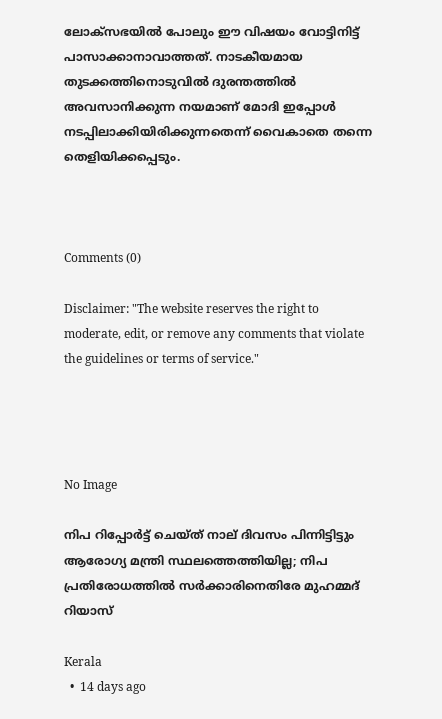ലോക്‌സഭയില്‍ പോലും ഈ വിഷയം വോട്ടിനിട്ട് പാസാക്കാനാവാത്തത്. നാടകീയമായ തുടക്കത്തിനൊടുവില്‍ ദുരന്തത്തില്‍ അവസാനിക്കുന്ന നയമാണ് മോദി ഇപ്പോള്‍ നടപ്പിലാക്കിയിരിക്കുന്നതെന്ന് വൈകാതെ തന്നെ തെളിയിക്കപ്പെടും.



Comments (0)

Disclaimer: "The website reserves the right to moderate, edit, or remove any comments that violate the guidelines or terms of service."




No Image

നിപ റിപ്പോര്‍ട്ട് ചെയ്ത് നാല് ദിവസം പിന്നിട്ടിട്ടും ആരോഗ്യ മന്ത്രി സ്ഥലത്തെത്തിയില്ല; നിപ പ്രതിരോധത്തില്‍ സര്‍ക്കാരിനെതിരേ മുഹമ്മദ് റിയാസ്

Kerala
  •  14 days ago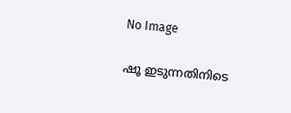No Image

ഷൂ ഇടുന്നതിനിടെ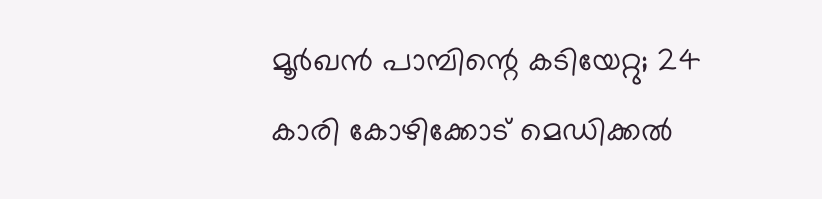മൂര്‍ഖന്‍ പാമ്പിന്റെ കടിയേറ്റു; 24 കാരി കോഴിക്കോട് മെഡിക്കല്‍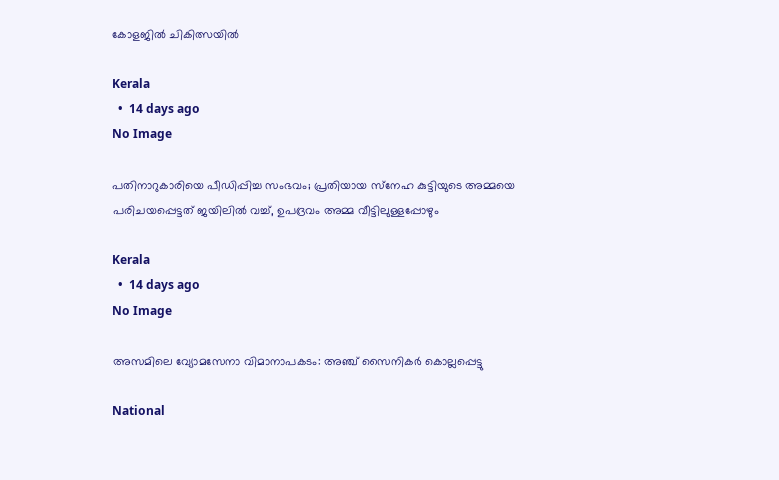കോളജില്‍ ചികിത്സയില്‍

Kerala
  •  14 days ago
No Image

പതിനാറുകാരിയെ പീഡിപ്പിച്ച സംഭവം; പ്രതിയായ സ്‌നേഹ കുട്ടിയുടെ അമ്മയെ പരിചയപ്പെട്ടത് ജയിലില്‍ വച്ച്, ഉപദ്രവം അമ്മ വീട്ടിലുള്ളപ്പോഴും

Kerala
  •  14 days ago
No Image

അസമിലെ വ്യോമസേനാ വിമാനാപകടം: അഞ്ച് സൈനികർ കൊല്ലപ്പെട്ടു

National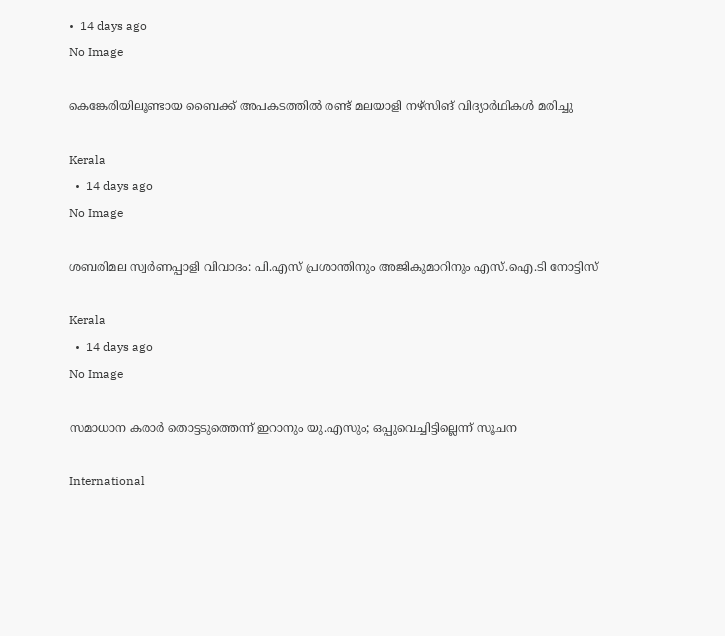•  14 days ago
No Image

കെങ്കേരിയിലൂണ്ടായ ബൈക്ക് അപകടത്തില്‍ രണ്ട് മലയാളി നഴ്‌സിങ് വിദ്യാര്‍ഥികള്‍ മരിച്ചു

Kerala
  •  14 days ago
No Image

ശബരിമല സ്വര്‍ണപ്പാളി വിവാദം: പി.എസ് പ്രശാന്തിനും അജികുമാറിനും എസ്.ഐ.ടി നോട്ടിസ്

Kerala
  •  14 days ago
No Image

സമാധാന കരാര്‍ തൊട്ടടുത്തെന്ന് ഇറാനും യു.എസും; ഒപ്പുവെച്ചിട്ടില്ലെന്ന് സൂചന

International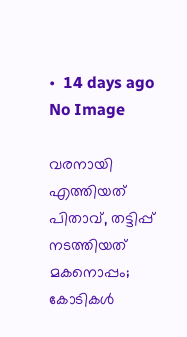•  14 days ago
No Image

വരനായി എത്തിയത് പിതാവ്, തട്ടിപ്പ് നടത്തിയത് മകനൊപ്പം; കോടികൾ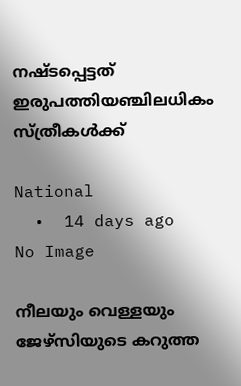നഷ്ടപ്പെട്ടത് ഇരുപത്തിയഞ്ചിലധികം സ്ത്രീകൾക്ക്

National
  •  14 days ago
No Image

നീലയും വെള്ളയും ജേഴ്സിയുടെ കറുത്ത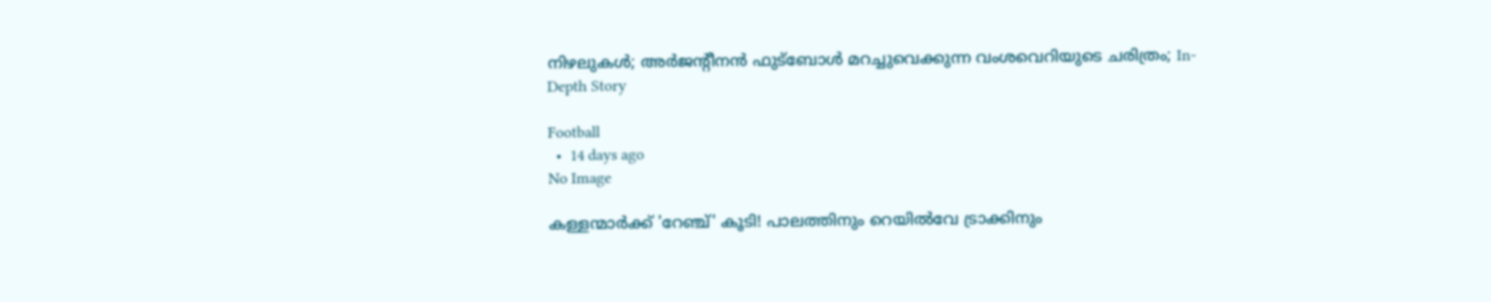നിഴലുകൾ; അർജന്റീനൻ ഫുട്ബോൾ മറച്ചുവെക്കുന്ന വംശവെറിയുടെ ചരിത്രം; In-Depth Story

Football
  •  14 days ago
No Image

കള്ളന്മാർക്ക് 'റേഞ്ച്' കൂടി! പാലത്തിനും റെയിൽവേ ട്രാക്കിനും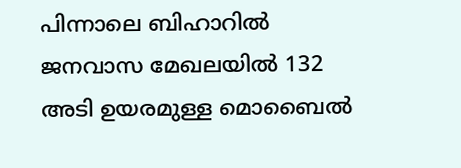പിന്നാലെ ബിഹാറിൽ ജനവാസ മേഖലയിൽ 132 അടി ഉയരമുള്ള മൊബൈൽ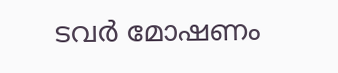ടവർ മോഷണം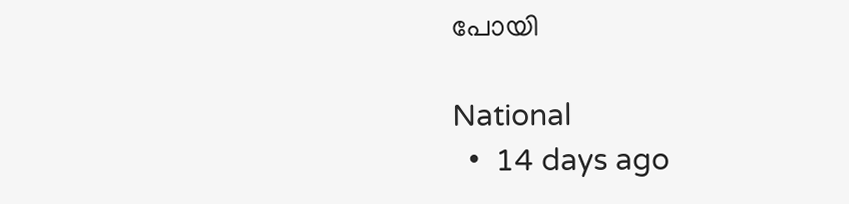പോയി

National
  •  14 days ago